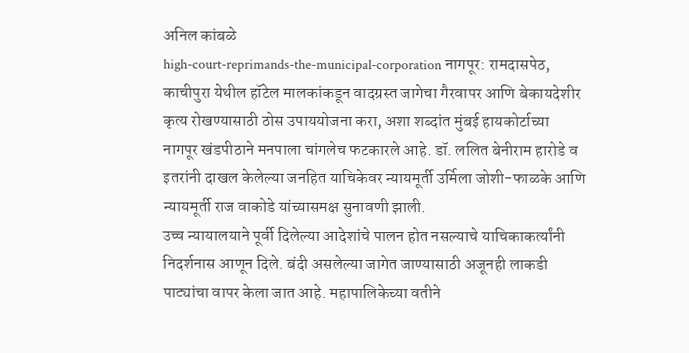अनिल कांबळे
high-court-reprimands-the-municipal-corporation नागपूर: रामदासपेठ, काचीपुरा येथील हॉटेल मालकांकडून वादग्रस्त जागेचा गैरवापर आणि बेकायदेशीर कृत्य रोखण्यासाठी ठोस उपाययोजना करा, अशा शब्दांत मुंबई हायकोर्टाच्या नागपूर खंडपीठाने मनपाला चांगलेच फटकारले आहे. डॉ. ललित बेनीराम हारोडे व इतरांनी दाखल केलेल्या जनहित याचिकेवर न्यायमूर्ती उर्मिला जोशी-फाळके आणि न्यायमूर्ती राज वाकोडे यांच्यासमक्ष सुनावणी झाली.
उच्च न्यायालयाने पूर्वी दिलेल्या आदेशांचे पालन होत नसल्याचे याचिकाकर्त्यांनी निदर्शनास आणून दिले. बंदी असलेल्या जागेत जाण्यासाठी अजूनही लाकडी पाट्यांचा वापर केला जात आहे. महापालिकेच्या वतीने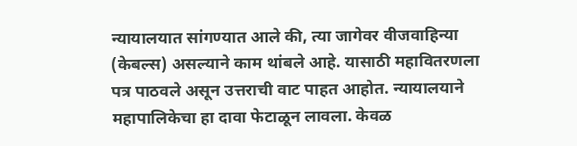न्यायालयात सांगण्यात आले की, त्या जागेवर वीजवाहिन्या (केबल्स) असल्याने काम थांबले आहे. यासाठी महावितरणला पत्र पाठवले असून उत्तराची वाट पाहत आहोत. न्यायालयाने महापालिकेचा हा दावा फेटाळून लावला. केवळ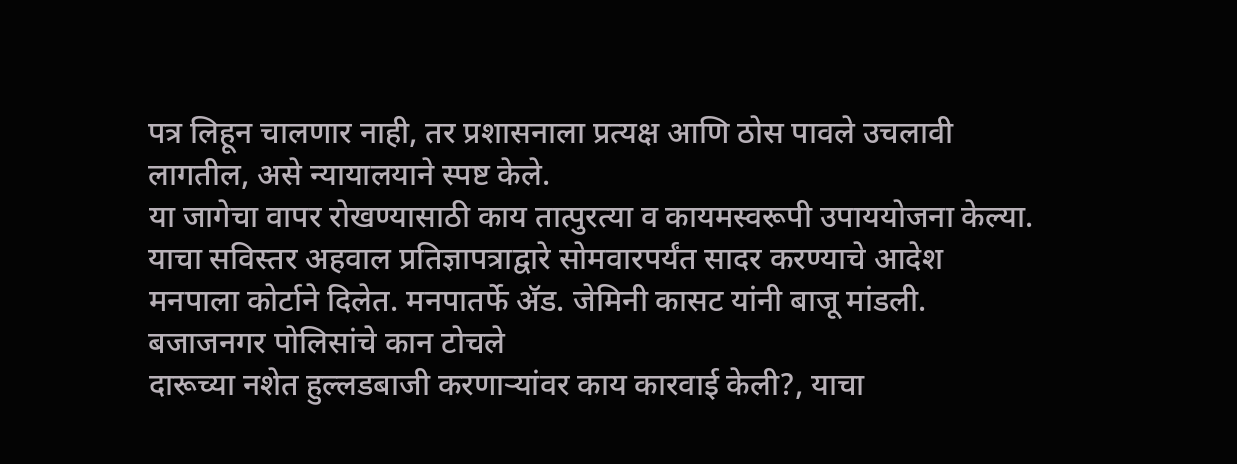पत्र लिहून चालणार नाही, तर प्रशासनाला प्रत्यक्ष आणि ठोस पावले उचलावी लागतील, असे न्यायालयाने स्पष्ट केले.
या जागेचा वापर रोखण्यासाठी काय तात्पुरत्या व कायमस्वरूपी उपाययोजना केल्या. याचा सविस्तर अहवाल प्रतिज्ञापत्राद्वारे सोमवारपर्यंत सादर करण्याचे आदेश मनपाला कोर्टाने दिलेत. मनपातर्फे ॲड. जेमिनी कासट यांनी बाजू मांडली.
बजाजनगर पोलिसांचे कान टोचले
दारूच्या नशेत हुल्लडबाजी करणाऱ्यांवर काय कारवाई केली?, याचा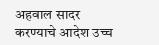अहवाल सादर करण्याचे आदेश उच्च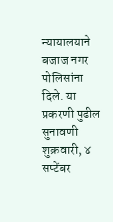न्यायालयाने बजाज नगर पोलिसांना दिले. या प्रकरणी पुढील सुनावणी शुक्रवारी, ४ सप्टेंबर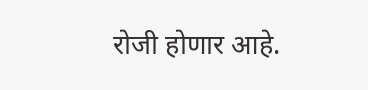रोजी होणार आहे.